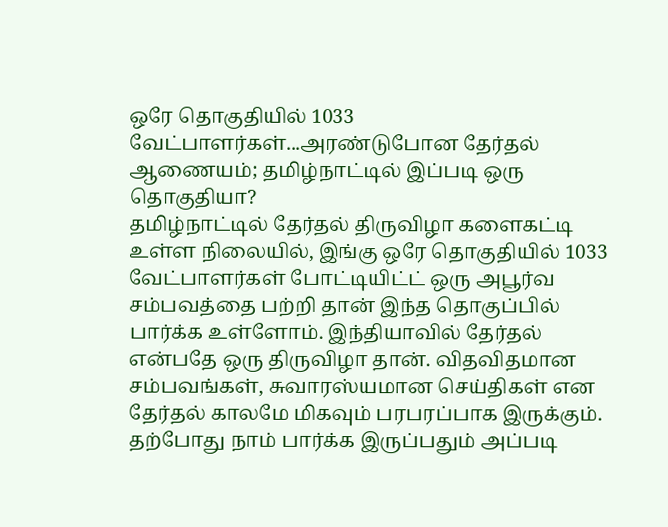ஒரே தொகுதியில் 1033 வேட்பாளர்கள்...அரண்டுபோன தேர்தல் ஆணையம்; தமிழ்நாட்டில் இப்படி ஒரு தொகுதியா?
தமிழ்நாட்டில் தேர்தல் திருவிழா களைகட்டி உள்ள நிலையில், இங்கு ஒரே தொகுதியில் 1033 வேட்பாளர்கள் போட்டியிட்ட் ஒரு அபூர்வ சம்பவத்தை பற்றி தான் இந்த தொகுப்பில் பார்க்க உள்ளோம். இந்தியாவில் தேர்தல் என்பதே ஒரு திருவிழா தான். விதவிதமான சம்பவங்கள், சுவாரஸ்யமான செய்திகள் என தேர்தல் காலமே மிகவும் பரபரப்பாக இருக்கும். தற்போது நாம் பார்க்க இருப்பதும் அப்படி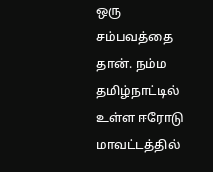ஒரு சம்பவத்தை தான். நம்ம தமிழ்நாட்டில் உள்ள ஈரோடு மாவட்டத்தில்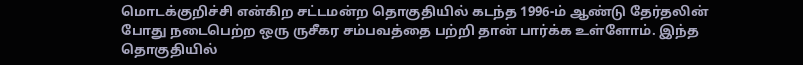மொடக்குறிச்சி என்கிற சட்டமன்ற தொகுதியில் கடந்த 1996-ம் ஆண்டு தேர்தலின் போது நடைபெற்ற ஒரு ருசீகர சம்பவத்தை பற்றி தான் பார்க்க உள்ளோம். இந்த தொகுதியில்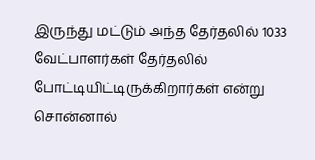இருந்து மட்டும் அந்த தேர்தலில் 1033 வேட்பாளர்கள் தேர்தலில் போட்டியிட்டிருக்கிறார்கள் என்று சொன்னால்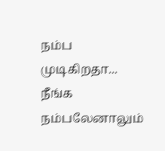நம்ப முடிகிறதா... நீங்க நம்பலேனாலும்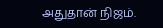அதுதான் நிஜம்.